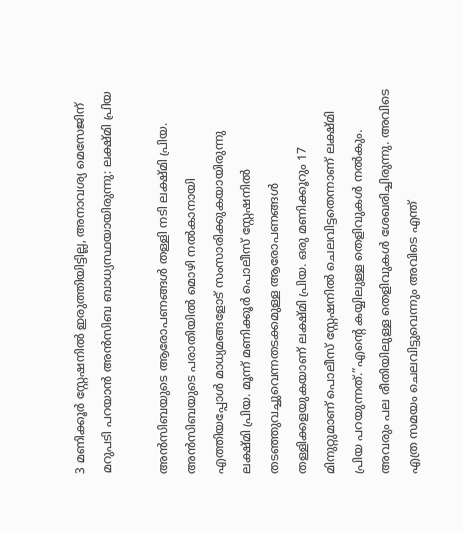3 മണിക്കൂര്‍ സ്റ്റേഷനില്‍ ഇരുത്തിയിട്ടില്ല, അനാവശ്യ മെസേജിന് മറുപടി പറയാന്‍ അന്‍സിബ ബാധ്യസ്ഥയായിരുന്നു: ലക്ഷ്മി പ്രിയ

അന്‍സിബയുടെ ആരോപണങ്ങള്‍ തള്ളി നടി ലക്ഷ്മി പ്രിയ. അന്‍സിബയുടെ പരാതിയില്‍ മൊഴി നല്‍കാനായി എത്തിയപ്പോള്‍ മാധ്യമങ്ങളോട് സംസാരിക്കുകയായിരുന്നു ലക്ഷ്മി പ്രിയ. മൂന്ന് മണിക്കൂര്‍ പൊലീസ് സ്റ്റേഷനില്‍ തടഞ്ഞുവച്ചുവെന്നതടക്കമുള്ള ആരോപണങ്ങള്‍ തള്ളിക്കളയുകയാണ് ലക്ഷ്മി പ്രിയ. ഒരു മണിക്കൂറും 17 മിനുറ്റുമാണ് പൊലീസ് സ്റ്റേഷനില്‍ ചെലവിട്ടതെന്നാണ് ലക്ഷ്മി പ്രിയ പറയുന്നത്.”എന്റെ കയ്യിലുള്ള തെളിവുകള്‍ നല്‍കും. അവരും പല രീതിയിലുള്ള തെളിവുകള്‍ ശേഖരിച്ചിരുന്നു. അവിടെ എത്ര സമയം ചെലവിട്ടുവെന്നും അവിടെ എന്ത്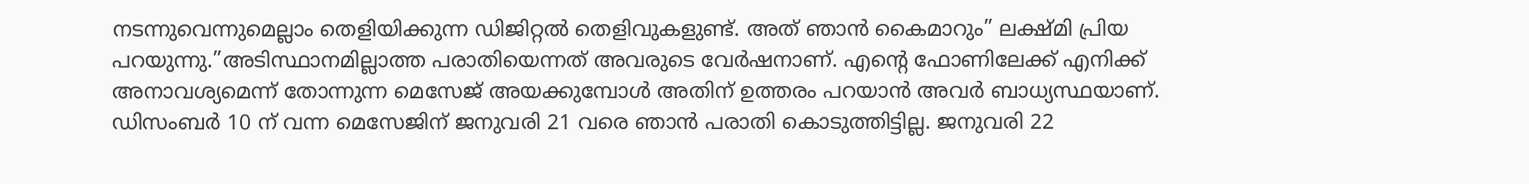നടന്നുവെന്നുമെല്ലാം തെളിയിക്കുന്ന ഡിജിറ്റല്‍ തെളിവുകളുണ്ട്. അത് ഞാന്‍ കൈമാറും” ലക്ഷ്മി പ്രിയ പറയുന്നു.”അടിസ്ഥാനമില്ലാത്ത പരാതിയെന്നത് അവരുടെ വേര്‍ഷനാണ്. എന്റെ ഫോണിലേക്ക് എനിക്ക് അനാവശ്യമെന്ന് തോന്നുന്ന മെസേജ് അയക്കുമ്പോള്‍ അതിന് ഉത്തരം പറയാന്‍ അവര്‍ ബാധ്യസ്ഥയാണ്. ഡിസംബര്‍ 10 ന് വന്ന മെസേജിന് ജനുവരി 21 വരെ ഞാന്‍ പരാതി കൊടുത്തിട്ടില്ല. ജനുവരി 22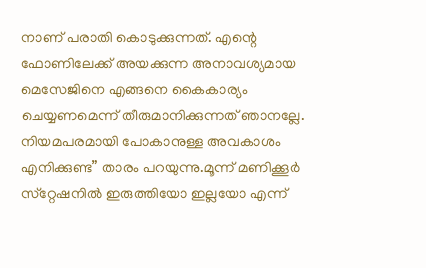നാണ് പരാതി കൊടുക്കുന്നത്. എന്റെ ഫോണിലേക്ക് അയക്കുന്ന അനാവശ്യമായ മെസേജിനെ എങ്ങനെ കൈകാര്യം ചെയ്യണമെന്ന് തീരുമാനിക്കുന്നത് ഞാനല്ലേ. നിയമപരമായി പോകാനുള്ള അവകാശം എനിക്കുണ്ട” താരം പറയുന്നു.മൂന്ന് മണിക്കൂര്‍ സ്‌റ്റേഷനില്‍ ഇരുത്തിയോ ഇല്ലയോ എന്ന്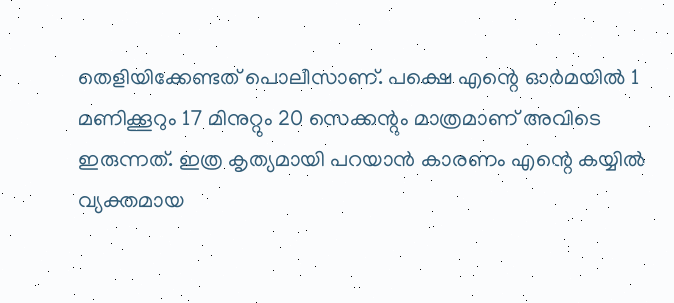തെളിയിക്കേണ്ടത് പൊലീസാണ്. പക്ഷെ എന്റെ ഓര്‍മയില്‍ 1 മണിക്കൂറും 17 മിനുറ്റും 20 സെക്കന്റും മാത്രമാണ് അവിടെ ഇരുന്നത്. ഇത്ര കൃത്യമായി പറയാന്‍ കാരണം എന്റെ കയ്യില്‍ വ്യക്തമായ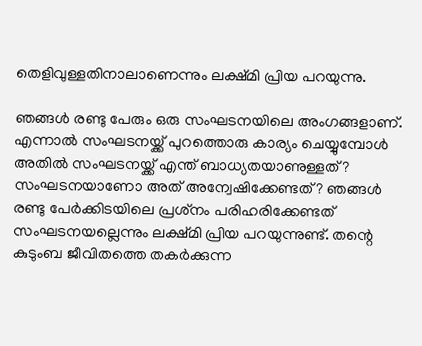തെളിവുള്ളതിനാലാണെന്നും ലക്ഷ്മി പ്രിയ പറയുന്നു.

ഞങ്ങള്‍ രണ്ടു പേരും ഒരു സംഘടനയിലെ അംഗങ്ങളാണ്. എന്നാല്‍ സംഘടനയ്ക്ക് പുറത്തൊരു കാര്യം ചെയ്യുമ്പോള്‍ അതില്‍ സംഘടനയ്ക്ക് എന്ത് ബാധ്യതയാണുള്ളത്? സംഘടനയാണോ അത് അന്വേഷിക്കേണ്ടത്? ഞങ്ങള്‍ രണ്ടു പേര്‍ക്കിടയിലെ പ്രശ്‌നം പരിഹരിക്കേണ്ടത് സംഘടനയല്ലെന്നും ലക്ഷ്മി പ്രിയ പറയുന്നുണ്ട്. തന്റെ കുടുംബ ജീവിതത്തെ തകര്‍ക്കുന്ന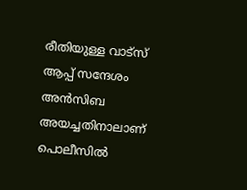രീതിയുള്ള വാട്‌സ് ആപ്പ് സന്ദേശം അന്‍സിബ അയച്ചതിനാലാണ് പൊലീസില്‍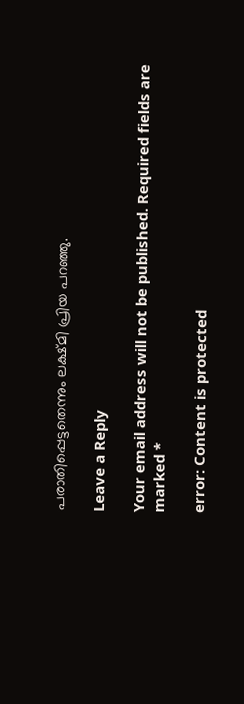പരാതിപ്പെട്ടതെന്നും ലക്ഷ്മി പ്രിയ പറഞ്ഞു.

Leave a Reply

Your email address will not be published. Required fields are marked *

error: Content is protected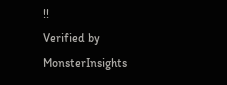!!
Verified by MonsterInsights